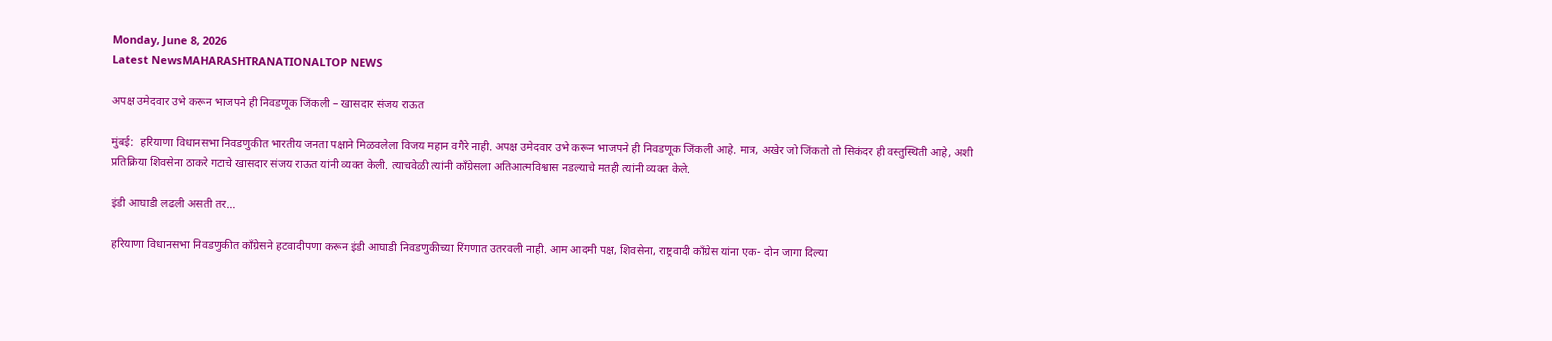Monday, June 8, 2026
Latest NewsMAHARASHTRANATIONALTOP NEWS

अपक्ष उमेदवार उभे करून भाजपने ही निवडणूक जिंकली – खासदार संजय राऊत

मुंबई:  हरियाणा विधानसभा निवडणुकीत भारतीय जनता पक्षाने मिळवलेला विजय महान वगैरे नाही. अपक्ष उमेदवार उभे करून भाजपने ही निवडणूक जिंकली आहे. मात्र, अखेर जो जिंकतो तो सिकंदर ही वस्तुस्थिती आहे, अशी प्रतिक्रिया शिवसेना ठाकरे गटाचे खासदार संजय राऊत यांनी व्यक्त केली. त्याचवेळी त्यांनी काँग्रेसला अतिआत्मविश्वास नडल्याचे मतही त्यांनी व्यक्त केले.

इंडी आघाडी लढली असती तर…

हरियाणा विधानसभा निवडणुकीत काँग्रेसने हटवादीपणा करून इंडी आघाडी निवडणुकीच्या रिंगणात उतरवली नाही. आम आदमी पक्ष, शिवसेना, राष्ट्रवादी काँग्रेस यांना एक- दोन जागा दिल्या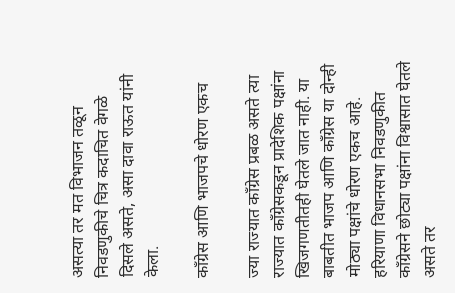असत्या तर मत विभाजन तळून निवडणुकीचे चित्र कदाचित वेगळे दिसले असते, असा दावा राऊत यांनी केला.

काँग्रेस आणि भाजपचे धोरण एकच

ज्या राज्यात काँग्रेस प्रबळ असते त्या राज्यात काँग्रेसकडून प्रादेशिक पक्षांना खिजगणतीतही घेतले जात नाही. या बाबतीत भाजप आणि काँग्रेस या दोन्ही मोठ्या पक्षांचे धोरण एकच आहे. हरियाणा विधानसभा निवडणुकीत काँग्रेसने छोट्या पक्षांना विश्वासात घेतले असते तर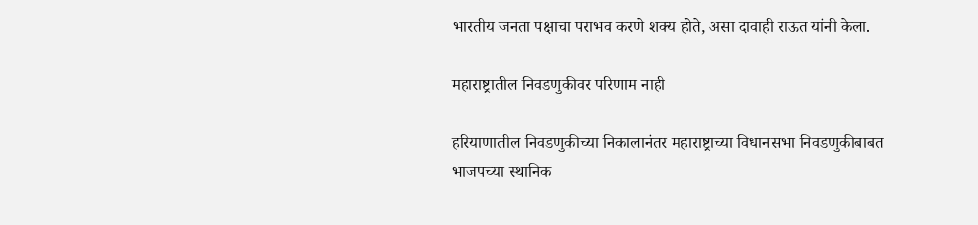भारतीय जनता पक्षाचा पराभव करणे शक्य होते, असा दावाही राऊत यांनी केला.

महाराष्ट्रातील निवडणुकीवर परिणाम नाही

हरियाणातील निवडणुकीच्या निकालानंतर महाराष्ट्राच्या विधानसभा निवडणुकीबाबत भाजपच्या स्थानिक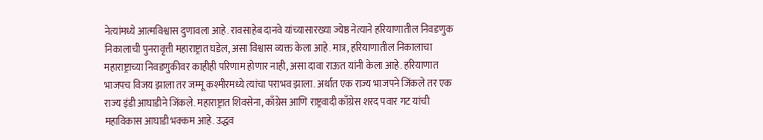नेत्यांमध्ये आत्मविश्वास दुणावला आहे. रावसाहेब दानवे यांच्यासारख्या ज्येष्ठ नेत्याने हरियाणातील निवडणुक निकालाची पुनरावृत्ती महाराष्ट्रात घडेल, असा विश्वास व्यक्त केला आहे. मात्र, हरियाणातील निकालाचा महाराष्ट्राच्या निवडणुकीवर काहीही परिणाम होणार नाही, असा दावा राऊत यांनी केला आहे. हरियाणात भाजपच विजय झाला तर जम्मू कश्मीरमध्ये त्यांचा पराभव झाला. अर्थात एक राज्य भाजपने जिंकले तर एक राज्य इंडी आघाडीने जिंकले. महाराष्ट्रात शिवसेना, काँग्रेस आणि राष्ट्रवादी काँग्रेस शरद पवार गट यांची महाविकास आघाडी भक्कम आहे. उद्धव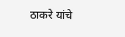ठाकरे यांचे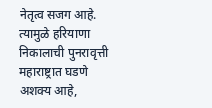नेतृत्व सजग आहे. त्यामुळे हरियाणा निकालाची पुनरावृत्ती महाराष्ट्रात घडणे अशक्य आहे,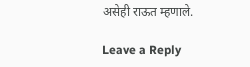असेही राऊत म्हणाले.

Leave a Reply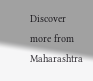Discover more from Maharashtra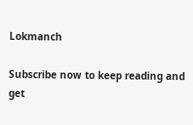Lokmanch

Subscribe now to keep reading and get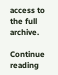access to the full archive.

Continue reading